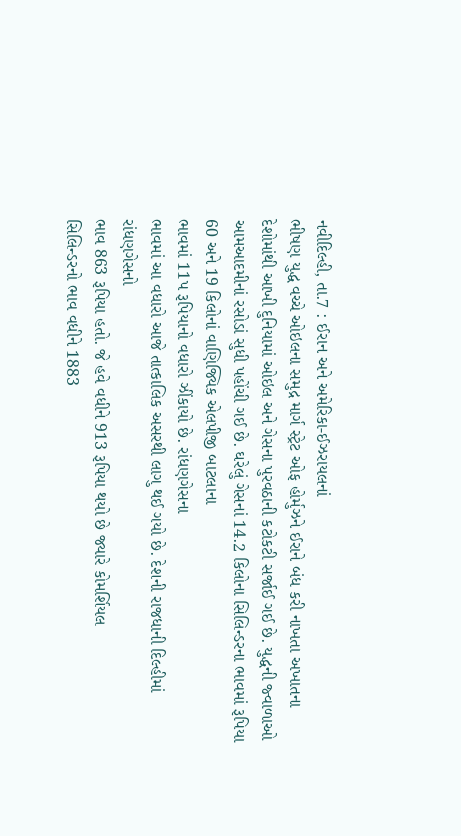નવીદિલ્હી, તા.7 : ઈરાન અને અમેરિકા-ઈઝરાયલનાં
ભીષણ યુદ્ધ વચ્ચે ઓઇલના સમુદ્ર માર્ગ સ્ટ્રેટ ઓફ હોર્મુઝને ઈરાને બંધ કરી નાખતા અખાતના
દેશોમાંથી આખી દુનિયામાં ઓઇલ અને ગેસના પુરવઠાની કટોકટી સર્જાઈ ગઈ છે. યુદ્ધની જ્વાળાઓ
આમઆદમીનાં રસોડાં સુધી પહોંચી ગઈ છે. ઘરેલું ગેસનાં 14.2 કિલોના સિલિન્ડરના ભાવમાં રૂપિયા
60 અને 19 કિલોનાં વાણિજ્યિક એલપીજી બાટલાના
ભાવમાં 11પ રૂપિયાનો વધારો ઝીંકાયો છે. રાંધણગેસના
ભાવમાં આ વધારો આજે તાત્કાલિક અસરથી લાગુ થઈ ગયો છે. દેશની રાજધાની દિલ્હીમાં રાંધણગેસનો
ભાવ 863 રૂપિયા હતો. જે હવે વધીને 913 રૂપિયા થયો છે જ્યારે કોમર્શિયલ
સિલિન્ડરનો ભાવ વધીને 1883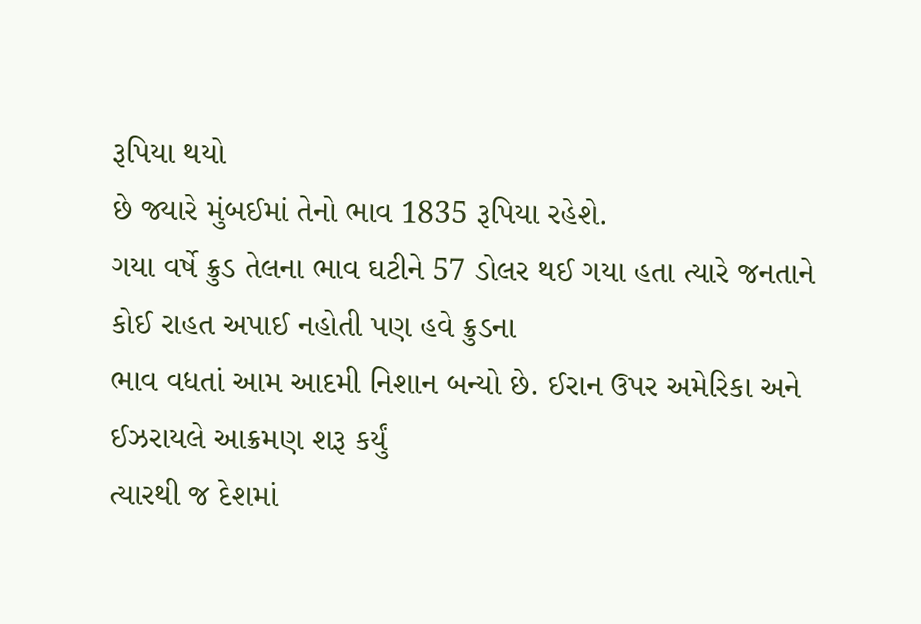રૂપિયા થયો
છે જ્યારે મુંબઈમાં તેનો ભાવ 1835 રૂપિયા રહેશે.
ગયા વર્ષે ક્રુડ તેલના ભાવ ઘટીને 57 ડોલર થઈ ગયા હતા ત્યારે જનતાને કોઈ રાહત અપાઈ નહોતી પણ હવે ક્રુડના
ભાવ વધતાં આમ આદમી નિશાન બન્યો છે. ઈરાન ઉપર અમેરિકા અને ઈઝરાયલે આક્રમણ શરૂ કર્યું
ત્યારથી જ દેશમાં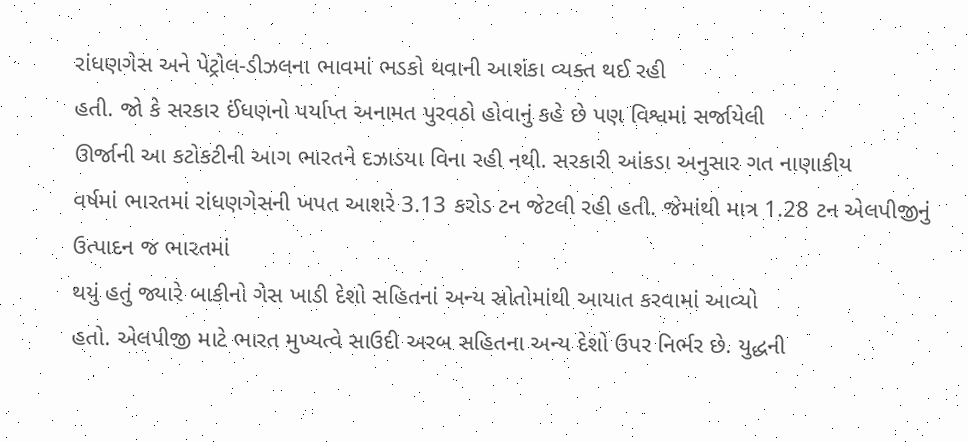રાંધણગેસ અને પેટ્રોલ-ડીઝલના ભાવમાં ભડકો થવાની આશંકા વ્યક્ત થઈ રહી
હતી. જો કે સરકાર ઈંધણનો પર્યાપ્ત અનામત પુરવઠો હોવાનું કહે છે પણ વિશ્વમાં સર્જાયેલી
ઊર્જાની આ કટોકટીની આગ ભારતને દઝાડયા વિના રહી નથી. સરકારી આંકડા અનુસાર ગત નાણાકીય
વર્ષમાં ભારતમાં રાંધણગેસની ખપત આશરે 3.13 કરોડ ટન જેટલી રહી હતી. જેમાંથી માત્ર 1.28 ટન એલપીજીનું ઉત્પાદન જ ભારતમાં
થયું હતું જ્યારે બાકીનો ગેસ ખાડી દેશો સહિતનાં અન્ય સ્રોતોમાંથી આયાત કરવામાં આવ્યો
હતો. એલપીજી માટે ભારત મુખ્યત્વે સાઉદી અરબ સહિતના અન્ય દેશો ઉપર નિર્ભર છે. યુદ્ધની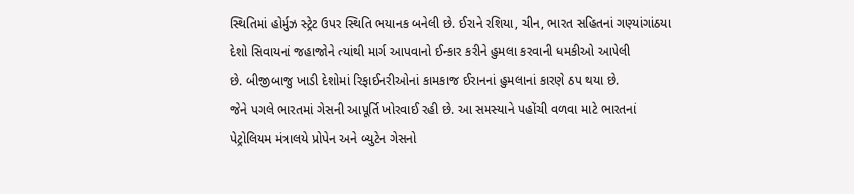સ્થિતિમાં હોર્મુઝ સ્ટ્રેટ ઉપર સ્થિતિ ભયાનક બનેલી છે. ઈરાને રશિયા, ચીન, ભારત સહિતનાં ગણ્યાંગાંઠયા
દેશો સિવાયનાં જહાજોને ત્યાંથી માર્ગ આપવાનો ઈન્કાર કરીને હુમલા કરવાની ધમકીઓ આપેલી
છે. બીજીબાજુ ખાડી દેશોમાં રિફાઈનરીઓનાં કામકાજ ઈરાનનાં હુમલાનાં કારણે ઠપ થયા છે.
જેને પગલે ભારતમાં ગેસની આપૂર્તિ ખોરવાઈ રહી છે. આ સમસ્યાને પહોંચી વળવા માટે ભારતનાં
પેટ્રોલિયમ મંત્રાલયે પ્રોપેન અને બ્યુટેન ગેસનો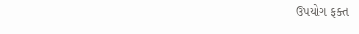ઉપયોગ ફક્ત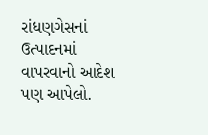રાંધણગેસનાં ઉત્પાદનમાં
વાપરવાનો આદેશ પણ આપેલો.